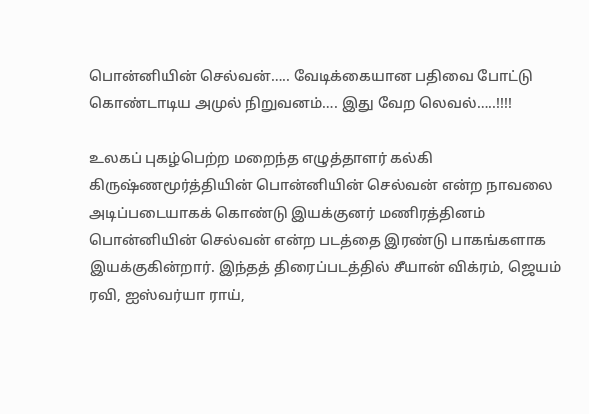பொன்னியின் செல்வன்….. வேடிக்கையான பதிவை போட்டு கொண்டாடிய அமுல் நிறுவனம்…. இது வேற லெவல்…..!!!!

உலகப் புகழ்பெற்ற மறைந்த எழுத்தாளர் கல்கி கிருஷ்ணமூர்த்தியின் பொன்னியின் செல்வன் என்ற நாவலை அடிப்படையாகக் கொண்டு இயக்குனர் மணிரத்தினம் பொன்னியின் செல்வன் என்ற படத்தை இரண்டு பாகங்களாக இயக்குகின்றார். இந்தத் திரைப்படத்தில் சீயான் விக்ரம், ஜெயம் ரவி, ஐஸ்வர்யா ராய்,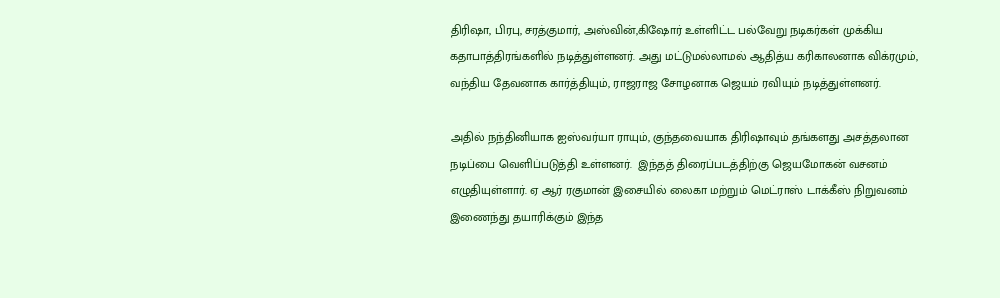திரிஷா, பிரபு, சரத்குமார், அஸ்வின்,கிஷோர் உள்ளிட்ட பல்வேறு நடிகர்கள் முக்கிய கதாபாத்திரங்களில் நடித்துள்ளனர். அது மட்டுமல்லாமல் ஆதித்ய கரிகாலனாக விக்ரமும், வந்திய தேவனாக கார்த்தியும், ராஜராஜ சோழனாக ஜெயம் ரவியும் நடித்துள்ளனர்.

அதில் நந்தினியாக ஐஸ்வர்யா ராயும், குந்தவையாக திரிஷாவும் தங்களது அசத்தலான நடிப்பை வெளிப்படுத்தி உள்ளனர்.  இந்தத் திரைப்படத்திற்கு ஜெயமோகன் வசனம் எழுதியுள்ளார். ஏ ஆர் ரகுமான் இசையில் லைகா மற்றும் மெட்ராஸ் டாக்கீஸ் நிறுவனம் இணைந்து தயாரிக்கும் இந்த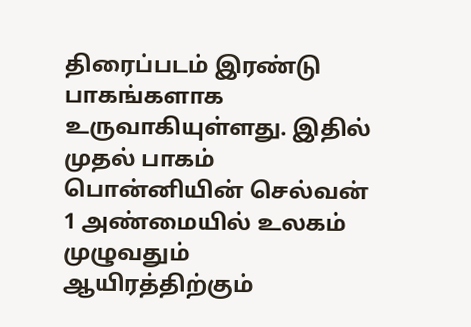திரைப்படம் இரண்டு பாகங்களாக உருவாகியுள்ளது. இதில் முதல் பாகம் பொன்னியின் செல்வன் 1 அண்மையில் உலகம் முழுவதும் ஆயிரத்திற்கும்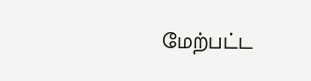மேற்பட்ட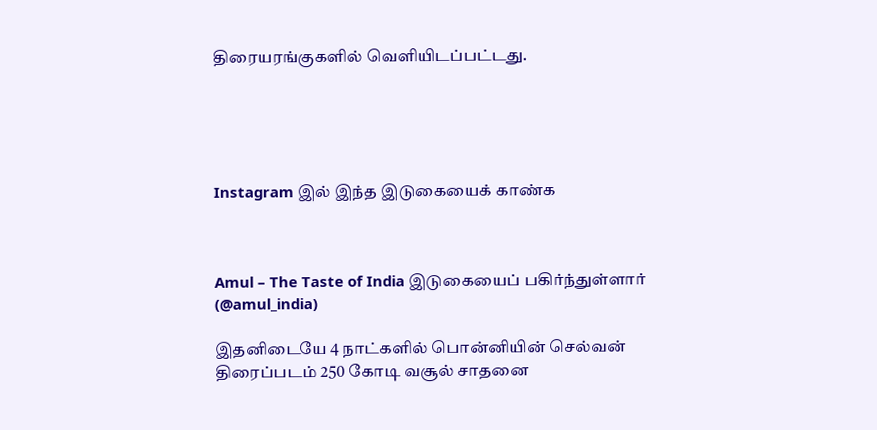திரையரங்குகளில் வெளியிடப்பட்டது.





Instagram இல் இந்த இடுகையைக் காண்க



Amul – The Taste of India இடுகையைப் பகிர்ந்துள்ளார் (@amul_india)

இதனிடையே 4 நாட்களில் பொன்னியின் செல்வன் திரைப்படம் 250 கோடி வசூல் சாதனை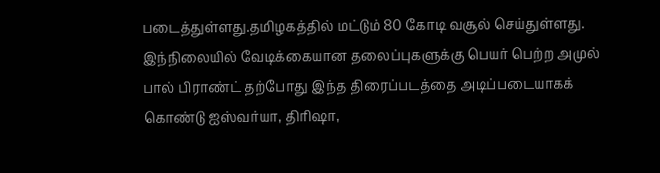படைத்துள்ளது.தமிழகத்தில் மட்டும் 80 கோடி வசூல் செய்துள்ளது. இந்நிலையில் வேடிக்கையான தலைப்புகளுக்கு பெயர் பெற்ற அமுல் பால் பிராண்ட் தற்போது இந்த திரைப்படத்தை அடிப்படையாகக் கொண்டு ஐஸ்வர்யா, திரிஷா,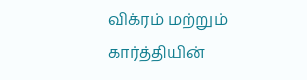விக்ரம் மற்றும் கார்த்தியின்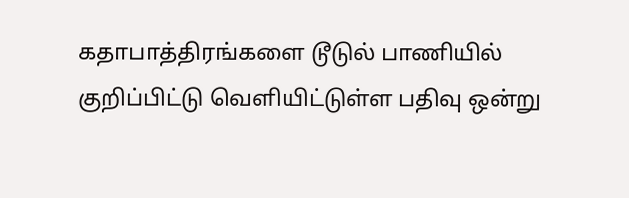கதாபாத்திரங்களை டூடுல் பாணியில் குறிப்பிட்டு வெளியிட்டுள்ள பதிவு ஒன்று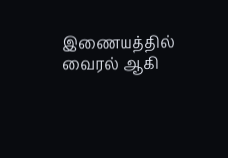இணையத்தில் வைரல் ஆகி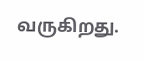வருகிறது.